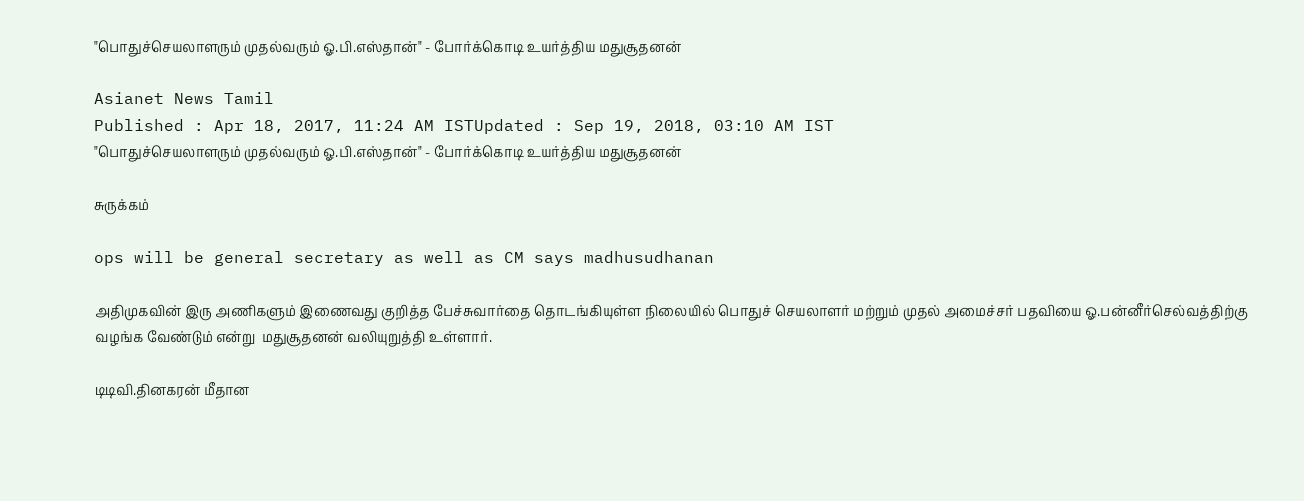"பொதுச்செயலாளரும் முதல்வரும் ஓ.பி.எஸ்தான்" - போர்க்கொடி உயர்த்திய மதுசூதனன்

Asianet News Tamil
Published : Apr 18, 2017, 11:24 AM ISTUpdated : Sep 19, 2018, 03:10 AM IST
"பொதுச்செயலாளரும் முதல்வரும் ஓ.பி.எஸ்தான்" - போர்க்கொடி உயர்த்திய மதுசூதனன்

சுருக்கம்

ops will be general secretary as well as CM says madhusudhanan

அதிமுகவின் இரு அணிகளும் இணைவது குறித்த பேச்சுவார்தை தொடங்கியுள்ள நிலையில் பொதுச் செயலாளர் மற்றும் முதல் அமைச்சர் பதவியை ஓ.பன்னீர்செல்வத்திற்கு வழங்க வேண்டும் என்று  மதுசூதனன் வலியுறுத்தி உள்ளார்.

டிடிவி.தினகரன் மீதான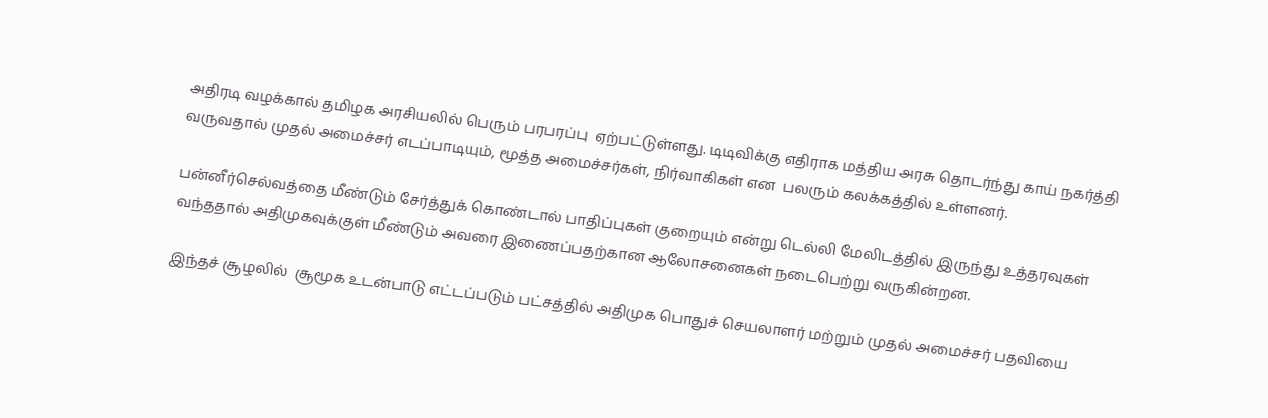அதிரடி வழக்கால் தமிழக அரசியலில் பெரும் பரபரப்பு  ஏற்பட்டுள்ளது. டிடிவிக்கு எதிராக மத்திய அரசு தொடர்ந்து காய் நகர்த்தி வருவதால் முதல் அமைச்சர் எடப்பாடியும், மூத்த அமைச்சர்கள், நிர்வாகிகள் என  பலரும் கலக்கத்தில் உள்ளனர்.

பன்னீர்செல்வத்தை மீண்டும் சேர்த்துக் கொண்டால் பாதிப்புகள் குறையும் என்று டெல்லி மேலிடத்தில் இருந்து உத்தரவுகள் வந்ததால் அதிமுகவுக்குள் மீண்டும் அவரை இணைப்பதற்கான ஆலோசனைகள் நடைபெற்று வருகின்றன.

இந்தச் சூழலில்  சூமூக உடன்பாடு எட்டப்படும் பட்சத்தில் அதிமுக பொதுச் செயலாளர் மற்றும் முதல் அமைச்சர் பதவியை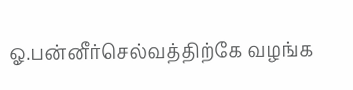ஓ.பன்னீர்செல்வத்திற்கே வழங்க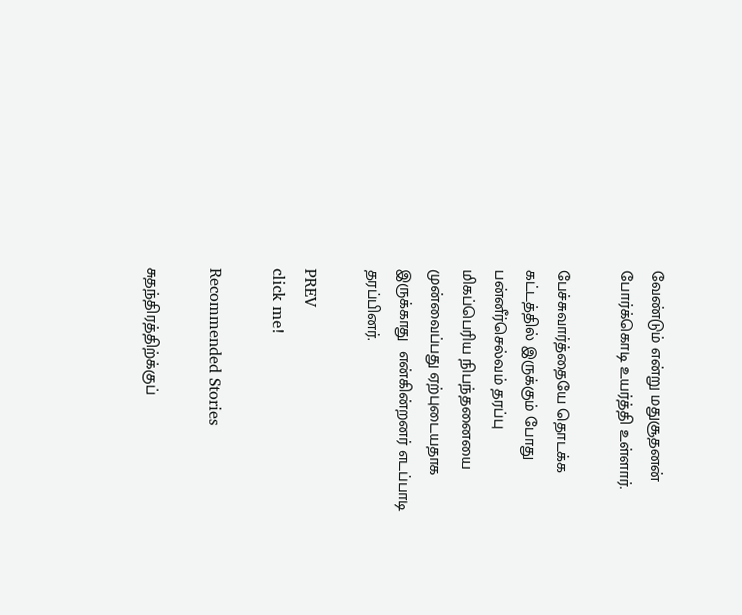வேண்டும் என்று மதுசூதனன் போர்க்கொடி உயர்த்தி உள்ளார்.

பேச்சுவார்த்தையே தொடக்க கட்டத்தில் இருக்கும் போது பன்னீர்செல்வம் தரப்பு மிகப்பெரிய நிபந்தனையை முன்வைப்பது ஏற்புடையதாக இருக்காது  என்கின்றனர் எடப்பாடி தரப்பினர்.

PREV
click me!

Recommended Stories

சுதந்திரத்திற்க்குப்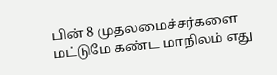பின் 8 முதலமைச்சர்களை மட்டுமே கண்ட மாநிலம் எது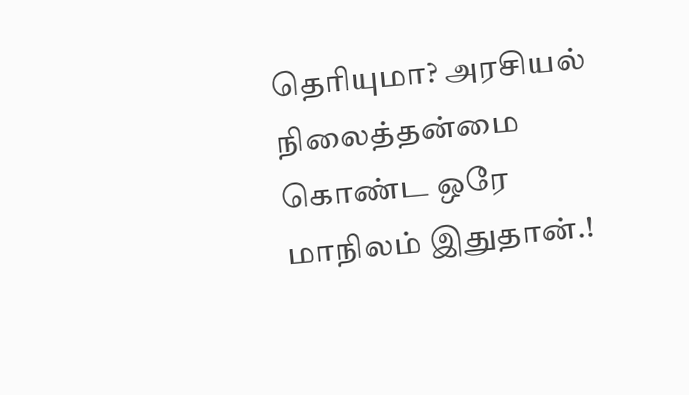தெரியுமா? அரசியல் நிலைத்தன்மை கொண்ட ஒரே மாநிலம் இதுதான்.!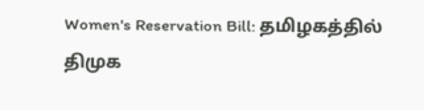Women's Reservation Bill: தமிழகத்தில் திமுக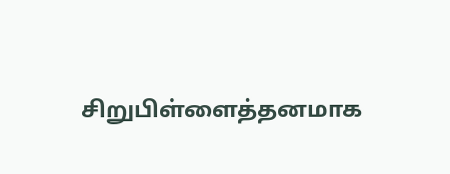சிறுபிள்ளைத்தனமாக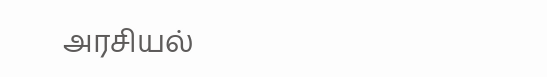அரசியல்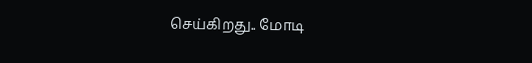செய்கிறது.. மோடி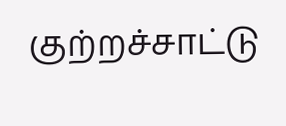குற்றச்சாட்டு